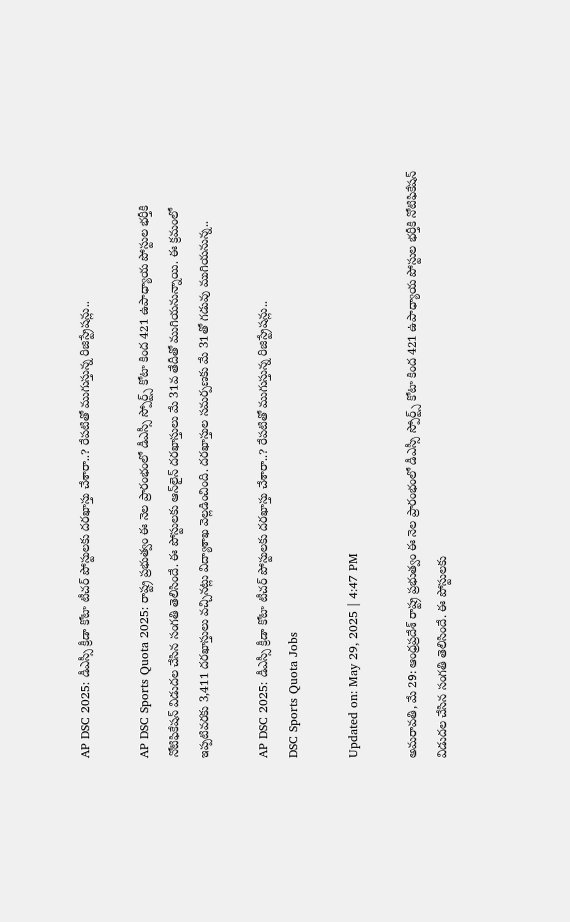AP DSC 2025: డీఎస్సీ క్రీడా కోటా టీచర్ పోస్టులకు దరఖాస్తు చేశారా..? రేపటితో ముగుస్తున్న రిజిస్ట్రేషన్లు..

AP DSC Sports Quota 2025: రాష్ట్ర ప్రభుత్వం ఈ నెల ప్రారంభంలో డీఎస్సీ స్పోర్ట్స్‌ కోటా కింద 421 ఉపాధ్యాయ పోస్టుల భర్తీకి నోటిఫికేషన్ విడుదల చేసిన సంగతి తెలిసిందే. ఈ పోస్టులకు ఆన్‌లైన్‌ దరఖాస్తులు మే 31వ తేదీతో ముగియనున్నాయి. ఈ క్రమంలో ఇప్పటివరకు 3,411 దరఖాస్తులు వచ్చినట్లు విద్యాశాఖ వెల్లడించింది. దరఖాస్తుల సమర్పణకు మే 31తో గడువు ముగియనున్న..

AP DSC 2025: డీఎస్సీ క్రీడా కోటా టీచర్ పోస్టులకు దరఖాస్తు చేశారా..? రేపటితో ముగుస్తున్న రిజిస్ట్రేషన్లు..
DSC Sports Quota Jobs

Updated on: May 29, 2025 | 4:47 PM

అమరావతి, మే 29: ఆంధ్రప్రదేశ్ రాష్ట్ర ప్రభుత్వం ఈ నెల ప్రారంభంలో డీఎస్సీ స్పోర్ట్స్‌ కోటా కింద 421 ఉపాధ్యాయ పోస్టుల భర్తీకి నోటిఫికేషన్ విడుదల చేసిన సంగతి తెలిసిందే. ఈ పోస్టులకు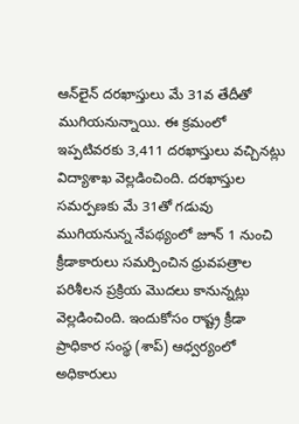ఆన్‌లైన్‌ దరఖాస్తులు మే 31వ తేదీతో ముగియనున్నాయి. ఈ క్రమంలో ఇప్పటివరకు 3,411 దరఖాస్తులు వచ్చినట్లు విద్యాశాఖ వెల్లడించింది. దరఖాస్తుల సమర్పణకు మే 31తో గడువు ముగియనున్న నేపథ్యంలో జూన్‌ 1 నుంచి క్రీడాకారులు సమర్పించిన ధ్రువపత్రాల పరిశీలన ప్రక్రియ మొదలు కానున్నట్లు వెల్లడించింది. ఇందుకోసం రాష్ట్ర క్రీడా ప్రాధికార సంస్థ (శాప్‌) ఆధ్వర్యంలో అధికారులు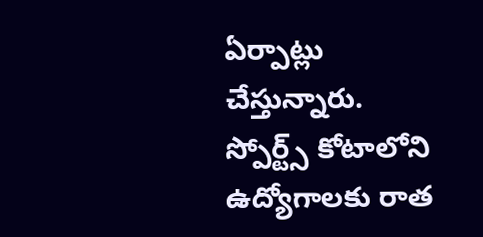ఏర్పాట్లు చేస్తున్నారు. స్పోర్ట్స్‌ కోటాలోని ఉద్యోగాలకు రాత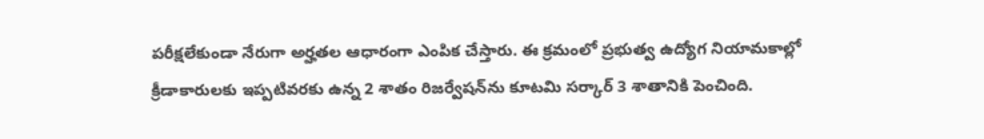పరీక్షలేకుండా నేరుగా అర్హతల ఆధారంగా ఎంపిక చేస్తారు. ఈ క్రమంలో ప్రభుత్వ ఉద్యోగ నియామకాల్లో క్రీడాకారులకు ఇప్పటివరకు ఉన్న 2 శాతం రిజర్వేషన్‌ను కూటమి సర్కార్ 3 శాతానికి పెంచింది.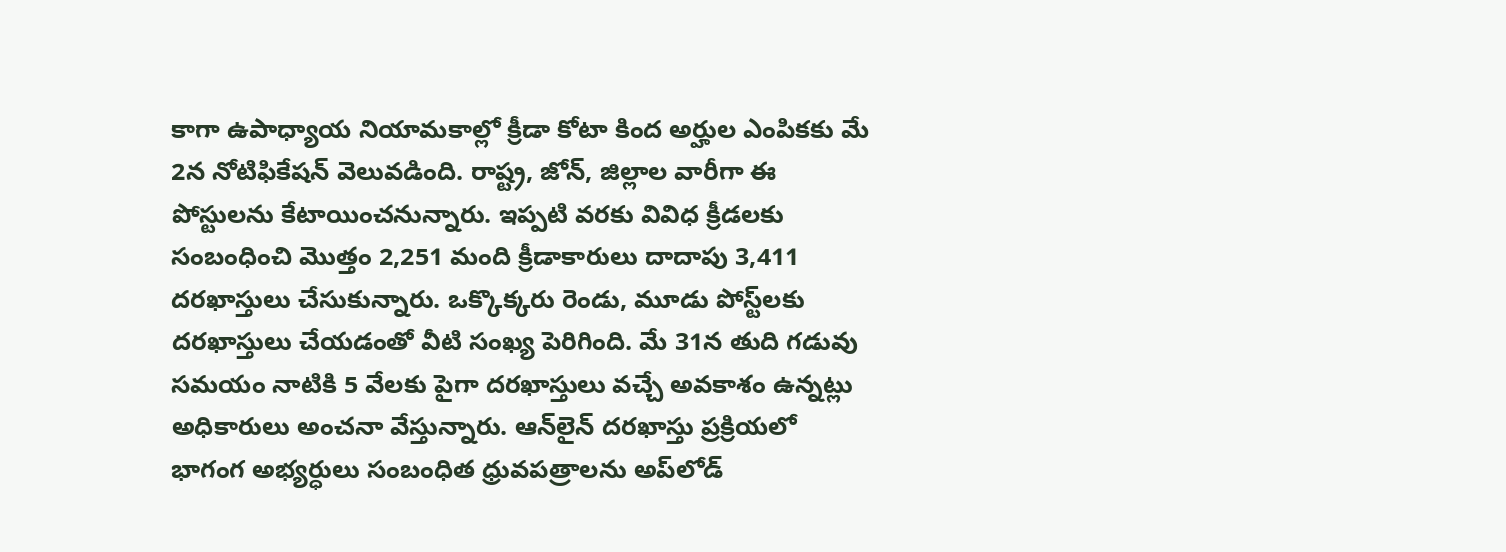కాగా ఉపాధ్యాయ నియామకాల్లో క్రీడా కోటా కింద అర్హుల ఎంపికకు మే 2న నోటిఫికేషన్‌ వెలువడింది. రాష్ట్ర, జోన్, జిల్లాల వారీగా ఈ పోస్టులను కేటాయించనున్నారు. ఇప్పటి వరకు వివిధ క్రీడలకు సంబంధించి మొత్తం 2,251 మంది క్రీడాకారులు దాదాపు 3,411 దరఖాస్తులు చేసుకున్నారు. ఒక్కొక్కరు రెండు, మూడు పోస్ట్‌లకు దరఖాస్తులు చేయడంతో వీటి సంఖ్య పెరిగింది. మే 31న తుది గడువు సమయం నాటికి 5 వేలకు పైగా దరఖాస్తులు వచ్చే అవకాశం ఉన్నట్లు అధికారులు అంచనా వేస్తున్నారు. ఆన్‌లైన్‌ దరఖాస్తు ప్రక్రియలో భాగంగ అభ్యర్ధులు సంబంధిత ధ్రువపత్రాలను అప్‌లోడ్‌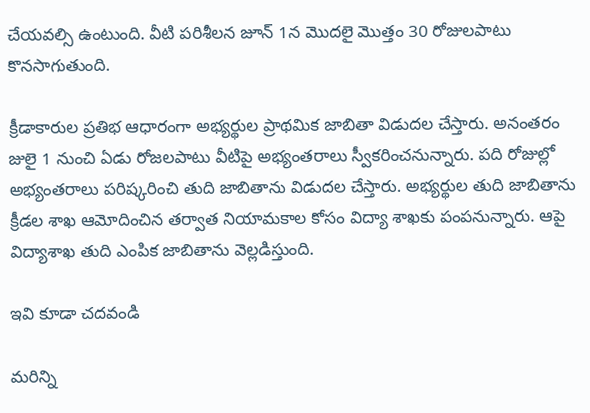చేయవల్సి ఉంటుంది. వీటి పరిశీలన జూన్‌ 1న మొదలై మొత్తం 30 రోజులపాటు కొనసాగుతుంది.

క్రీడాకారుల ప్రతిభ ఆధారంగా అభ్యర్థుల ప్రాథమిక జాబితా విడుదల చేస్తారు. అనంతరం జులై 1 నుంచి ఏడు రోజలపాటు వీటిపై అభ్యంతరాలు స్వీకరించనున్నారు. పది రోజుల్లో అభ్యంతరాలు పరిష్కరించి తుది జాబితాను విడుదల చేస్తారు. అభ్యర్థుల తుది జాబితాను క్రీడల శాఖ ఆమోదించిన తర్వాత నియామకాల కోసం విద్యా శాఖకు పంపనున్నారు. ఆపై విద్యాశాఖ తుది ఎంపిక జాబితాను వెల్లడిస్తుంది.

ఇవి కూడా చదవండి

మరిన్ని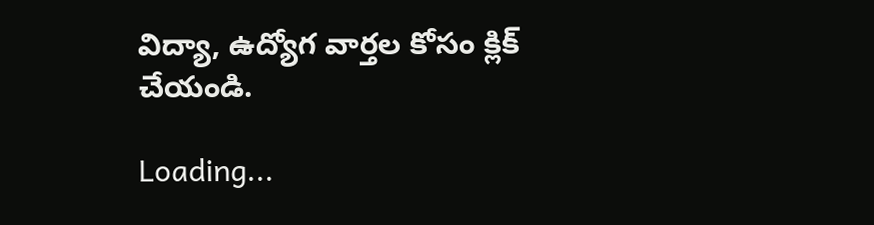విద్యా, ఉద్యోగ వార్తల కోసం క్లిక్‌ చేయండి.

Loading...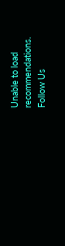Unable to load recommendations.
Follow Us